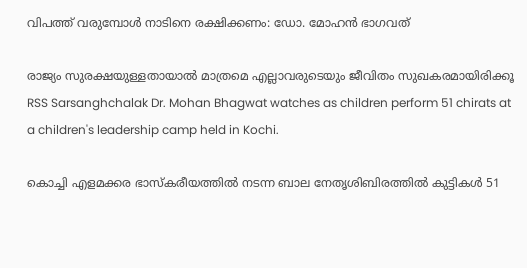വിപത്ത് വരുമ്പോള്‍ നാടിനെ രക്ഷിക്കണം: ഡോ. മോഹന്‍ ഭാഗവത്

രാജ്യം സുരക്ഷയുള്ളതായാല്‍ മാത്രമെ എല്ലാവരുടെയും ജീവിതം സുഖകരമായിരിക്കൂ
RSS Sarsanghchalak Dr. Mohan Bhagwat watches as children perform 51 chirats at a children's leadership camp held in Kochi.

കൊച്ചി എളമക്കര ഭാസ്‌കരീയത്തില്‍ നടന്ന ബാല നേതൃശിബിരത്തിൽ കുട്ടികൾ 51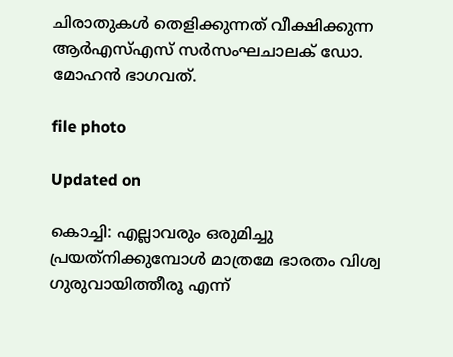ചിരാതുകൾ തെളിക്കുന്നത് വീക്ഷിക്കുന്ന ആര്‍എസ്എസ് സര്‍സംഘചാലക് ഡോ. മോഹന്‍ ഭാഗവത്.

file photo

Updated on

കൊച്ചി: എല്ലാവരും ഒരുമിച്ചു പ്രയത്‌നിക്കുമ്പോള്‍ മാത്രമേ ഭാരതം വിശ്വ ഗുരുവായിത്തീരൂ എന്ന്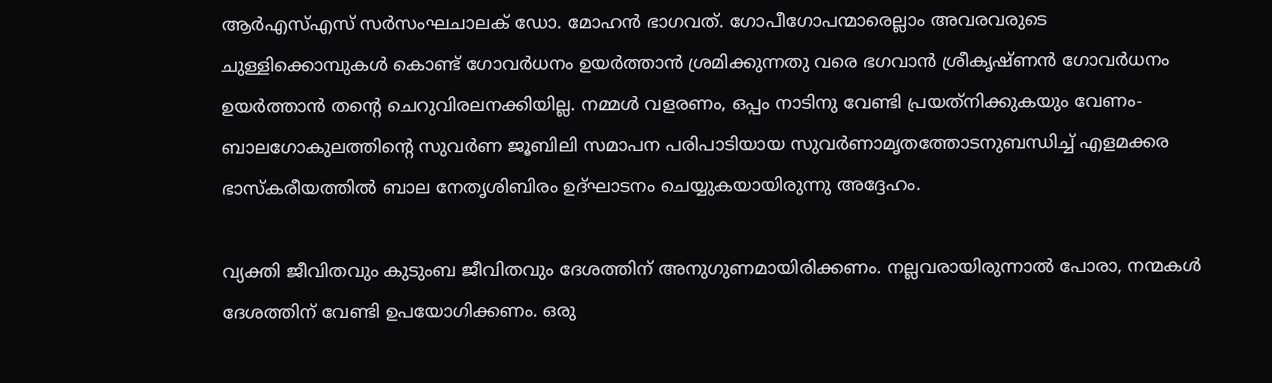ആര്‍എസ്എസ് സര്‍സംഘചാലക് ഡോ. മോഹന്‍ ഭാഗവത്. ഗോപീഗോപന്മാരെല്ലാം അവരവരുടെ ചുള്ളിക്കൊമ്പുകൾ കൊണ്ട് ഗോവര്‍ധനം ഉയര്‍ത്താന്‍ ശ്രമിക്കുന്നതു വരെ ഭഗവാന്‍ ശ്രീകൃഷ്ണന്‍ ഗോവര്‍ധനം ഉയര്‍ത്താന്‍ തന്‍റെ ചെറുവിരലനക്കിയില്ല. നമ്മള്‍ വളരണം, ഒപ്പം നാടിനു വേണ്ടി പ്രയത്‌നിക്കുകയും വേണം- ബാലഗോകുലത്തിന്‍റെ സുവര്‍ണ ജൂബിലി സമാപന പരിപാടിയായ സുവര്‍ണാമൃതത്തോടനുബന്ധിച്ച് എളമക്കര ഭാസ്‌കരീയത്തില്‍ ബാല നേതൃശിബിരം ഉദ്ഘാടനം ചെയ്യുകയായിരുന്നു അദ്ദേഹം.

വ്യക്തി ജീവിതവും കുടുംബ ജീവിതവും ദേശത്തിന് അനുഗുണമായിരിക്കണം. നല്ലവരായിരുന്നാല്‍ പോരാ, നന്മകള്‍ ദേശത്തിന് വേണ്ടി ഉപയോഗിക്കണം. ഒരു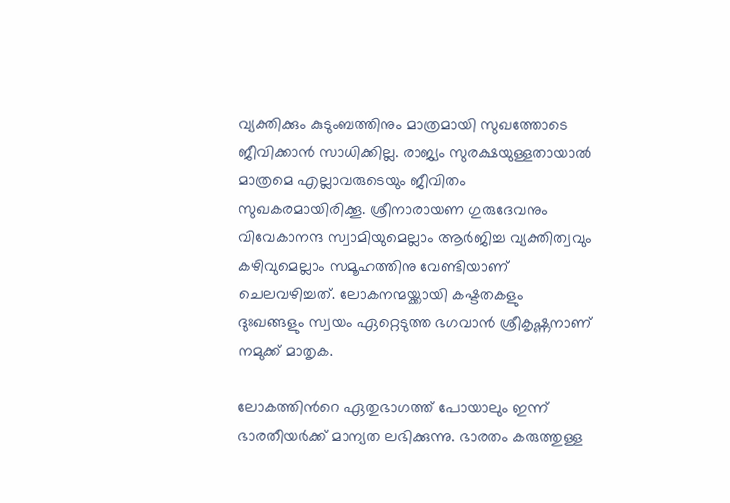വ്യക്തിക്കും കുടുംബത്തിനും മാത്രമായി സുഖത്തോടെ ജീവിക്കാന്‍ സാധിക്കില്ല. രാജ്യം സുരക്ഷയുള്ളതായാല്‍ മാത്രമെ എല്ലാവരുടെയും ജീവിതം സുഖകരമായിരിക്കൂ. ശ്രീനാരായണ ഗുരുദേവനും വിവേകാനന്ദ സ്വാമിയുമെല്ലാം ആര്‍ജിച്ച വ്യക്തിത്വവും കഴിവുമെല്ലാം സമൂഹത്തിനു വേണ്ടിയാണ് ചെലവഴിച്ചത്. ലോകനന്മയ്ക്കായി കഷ്ടതകളും ദുഃഖങ്ങളും സ്വയം ഏറ്റെടുത്ത ഭഗവാന്‍ ശ്രീകൃഷ്ണനാണ് നമുക്ക് മാതൃക.

ലോകത്തിന്‍റെ ഏതുഭാഗത്ത് പോയാലും ഇന്ന് ഭാരതീയര്‍ക്ക് മാന്യത ലഭിക്കുന്നു. ഭാരതം കരുത്തുള്ള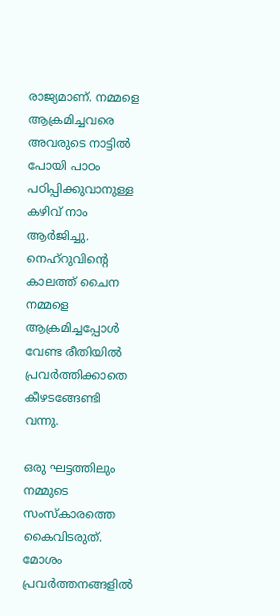രാജ്യമാണ്. നമ്മളെ ആക്രമിച്ചവരെ അവരുടെ നാട്ടില്‍ പോയി പാഠം പഠിപ്പിക്കുവാനുള്ള കഴിവ് നാം ആര്‍ജിച്ചു. നെഹ്‌റുവിന്‍റെ കാലത്ത് ചൈന നമ്മളെ ആക്രമിച്ചപ്പോള്‍ വേണ്ട രീതിയില്‍ പ്രവര്‍ത്തിക്കാതെ കീഴടങ്ങേണ്ടി വന്നു.

ഒരു ഘട്ടത്തിലും നമ്മുടെ സംസ്‌കാരത്തെ കൈവിടരുത്. മോശം പ്രവര്‍ത്തനങ്ങളില്‍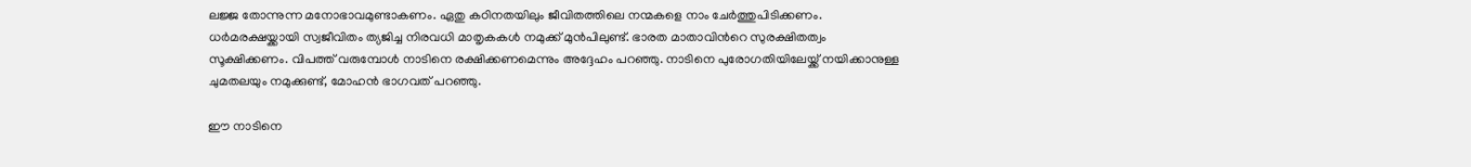ലജ്ജ തോന്നുന്ന മനോഭാവമുണ്ടാകണം. ഏതു കഠിനതയിലും ജീവിതത്തിലെ നന്മകളെ നാം ചേര്‍ത്തുപിടിക്കണം. ധര്‍മരക്ഷയ്ക്കായി സ്വജീവിതം ത്യജിച്ച നിരവധി മാതൃകകള്‍ നമുക്ക് മുന്‍പിലുണ്ട്. ഭാരത മാതാവിന്‍റെ സുരക്ഷിതത്വം സൂക്ഷിക്കണം. വിപത്ത് വരുമ്പോള്‍ നാടിനെ രക്ഷിക്കണമെന്നും അദ്ദേഹം പറഞ്ഞു. നാടിനെ പുരോഗതിയിലേയ്ക്ക് നയിക്കാനുള്ള ചുമതലയും നമുക്കുണ്ട്, മോഹന്‍ ഭാഗവത് പറഞ്ഞു.

ഈ നാടിനെ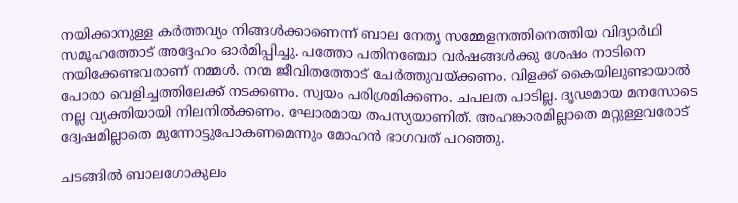നയിക്കാനുള്ള കര്‍ത്തവ്യം നിങ്ങള്‍ക്കാണെന്ന് ബാല നേതൃ സമ്മേളനത്തിനെത്തിയ വിദ്യാർഥി സമൂഹത്തോട് അദ്ദേഹം ഓർമിപ്പിച്ചു. പത്തോ പതിനഞ്ചോ വര്‍ഷങ്ങള്‍ക്കു ശേഷം നാടിനെ നയിക്കേണ്ടവരാണ് നമ്മള്‍. നന്മ ജീവിതത്തോട് ചേര്‍ത്തുവയ്ക്കണം. വിളക്ക് കൈയിലുണ്ടായാല്‍ പോരാ വെളിച്ചത്തിലേക്ക് നടക്കണം. സ്വയം പരിശ്രമിക്കണം. ചപലത പാടില്ല. ദൃഢമായ മനസോടെ നല്ല വ്യക്തിയായി നിലനില്‍ക്കണം. ഘോരമായ തപസ്യയാണിത്. അഹങ്കാരമില്ലാതെ മറ്റുള്ളവരോട് ദ്വേഷമില്ലാതെ മുന്നോട്ടുപോകണമെന്നും മോഹന്‍ ഭാഗവത് പറഞ്ഞു.

ചടങ്ങില്‍ ബാലഗോകുലം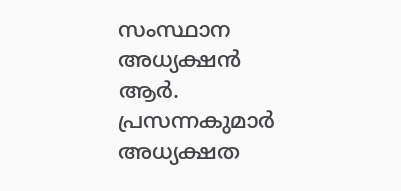സംസ്ഥാന അധ്യക്ഷന്‍ ആര്‍. പ്രസന്നകുമാര്‍ അധ്യക്ഷത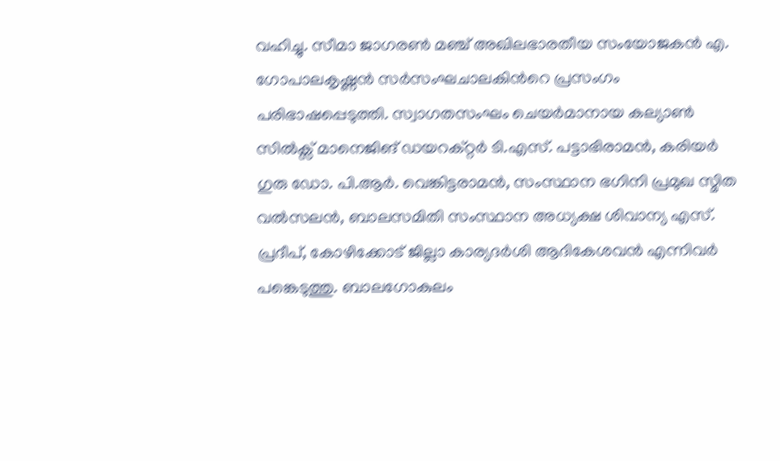വഹിച്ചു. സീമാ ജാഗരണ്‍ മഞ്ച് അഖിലഭാരതീയ സംയോജകൻ എ. ഗോപാലകൃഷ്ണന്‍ സര്‍സംഘചാലകിന്‍റെ പ്രസംഗം പരിഭാഷപ്പെടുത്തി. സ്വാഗതസംഘം ചെയര്‍മാനായ കല്യാൺ സിൽക്സ് മാനെജിങ് ഡയറക്റ്റർ ടി.എസ്. പട്ടാഭിരാമന്‍, കരിയര്‍ ഗുരു ഡോ. പി.ആര്‍. വെങ്കിട്ടരാമന്‍, സംസ്ഥാന ഭഗിനി പ്രമുഖ സ്മിത വല്‍സലന്‍, ബാലസമിതി സംസ്ഥാന അധ്യക്ഷ ശിവാന്യ എസ്. പ്രദീപ്, കോഴിക്കോട് ജില്ലാ കാര്യദര്‍ശി ആദികേശവന്‍ എന്നിവര്‍ പങ്കെടുത്തു. ബാലഗോകുലം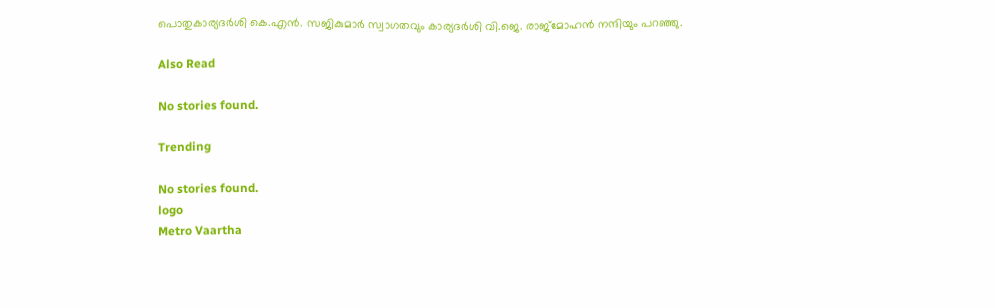പൊതുകാര്യദര്‍ശി കെ.എന്‍. സജികുമാര്‍ സ്വാഗതവും കാര്യദര്‍ശി വി.ജെ. രാജ്‌മോഹന്‍ നന്ദിയും പറഞ്ഞു.

Also Read

No stories found.

Trending

No stories found.
logo
Metro Vaartha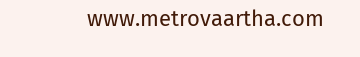www.metrovaartha.com